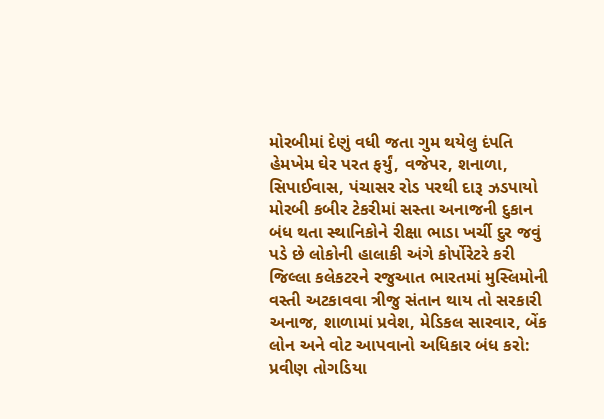મોરબીમાં દેણું વધી જતા ગુમ થયેલુ દંપતિ હેમખેમ ઘેર પરત ફર્યું, વજેપર, શનાળા, સિપાઈવાસ, પંચાસર રોડ પરથી દારૂ ઝડપાયો મોરબી કબીર ટેકરીમાં સસ્તા અનાજની દુકાન બંધ થતા સ્થાનિકોને રીક્ષા ભાડા ખર્ચી દુર જવું પડે છે લોકોની હાલાકી અંગે કોર્પોરેટરે કરી જિલ્લા કલેકટરને રજુઆત ભારતમાં મુસ્લિમોની વસ્તી અટકાવવા ત્રીજુ સંતાન થાય તો સરકારી અનાજ, શાળામાં પ્રવેશ, મેડિકલ સારવાર, બેંક લોન અને વોટ આપવાનો અધિકાર બંધ કરો: પ્રવીણ તોગડિયા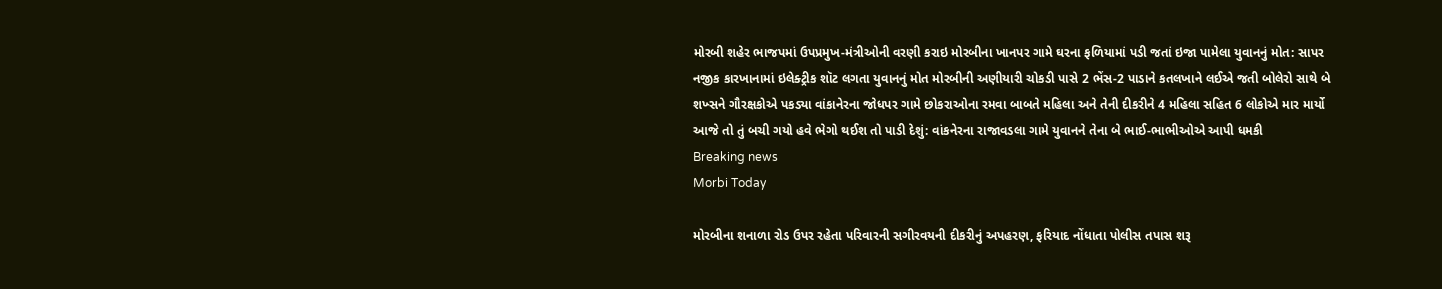મોરબી શહેર ભાજપમાં ઉપપ્રમુખ-મંત્રીઓની વરણી કરાઇ મોરબીના ખાનપર ગામે ઘરના ફળિયામાં પડી જતાં ઇજા પામેલા યુવાનનું મોત: સાપર નજીક કારખાનામાં ઇલેક્ટ્રીક શૉટ લગતા યુવાનનું મોત મોરબીની અણીયારી ચોકડી પાસે 2 ભેંસ-2 પાડાને કતલખાને લઈએ જતી બોલેરો સાથે બે શખ્સને ગૌરક્ષકોએ પકડ્યા વાંકાનેરના જોધપર ગામે છોકરાઓના રમવા બાબતે મહિલા અને તેની દીકરીને 4 મહિલા સહિત 6 લોકોએ માર માર્યો આજે તો તું બચી ગયો હવે ભેગો થઈશ તો પાડી દેશું: વાંકનેરના રાજાવડલા ગામે યુવાનને તેના બે ભાઈ-ભાભીઓએ આપી ધમકી
Breaking news
Morbi Today

મોરબીના શનાળા રોડ ઉપર રહેતા પરિવારની સગીરવયની દીકરીનું અપહરણ, ફરિયાદ નોંધાતા પોલીસ તપાસ શરૂ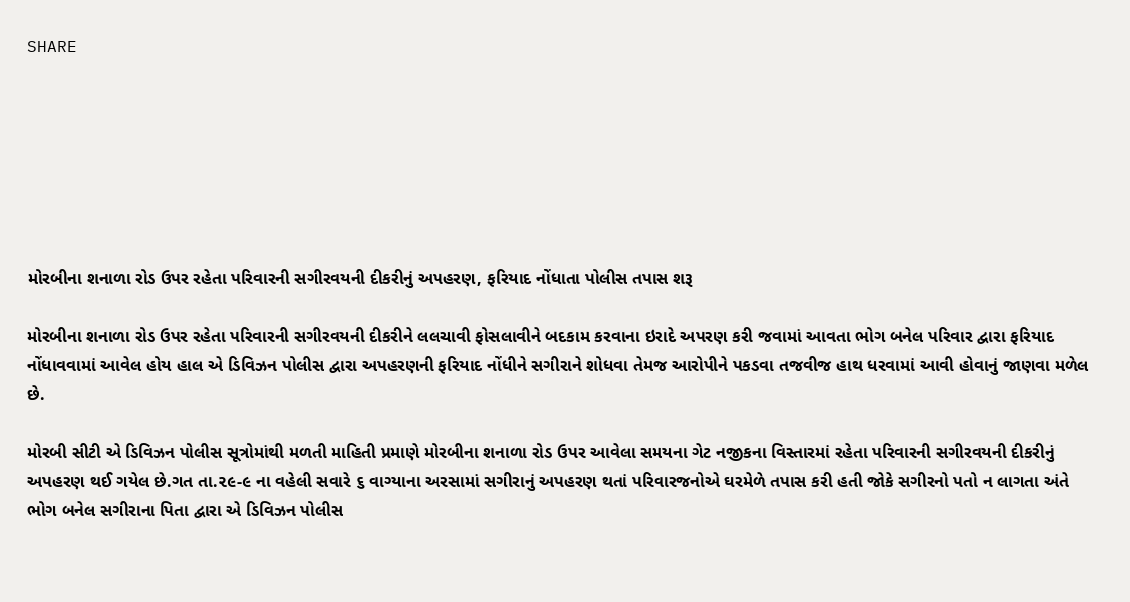SHARE







મોરબીના શનાળા રોડ ઉપર રહેતા પરિવારની સગીરવયની દીકરીનું અપહરણ, ફરિયાદ નોંધાતા પોલીસ તપાસ શરૂ

મોરબીના શનાળા રોડ ઉપર રહેતા પરિવારની સગીરવયની દીકરીને લલચાવી ફોસલાવીને બદકામ કરવાના ઇરાદે અપરણ કરી જવામાં આવતા ભોગ બનેલ પરિવાર દ્વારા ફરિયાદ નોંધાવવામાં આવેલ હોય હાલ એ ડિવિઝન પોલીસ દ્વારા અપહરણની ફરિયાદ નોંધીને સગીરાને શોધવા તેમજ આરોપીને પકડવા તજવીજ હાથ ધરવામાં આવી હોવાનું જાણવા મળેલ છે.

મોરબી સીટી એ ડિવિઝન પોલીસ સૂત્રોમાંથી મળતી માહિતી પ્રમાણે મોરબીના શનાળા રોડ ઉપર આવેલા સમયના ગેટ નજીકના વિસ્તારમાં રહેતા પરિવારની સગીરવયની દીકરીનું અપહરણ થઈ ગયેલ છે.ગત તા.૨૯-૯ ના વહેલી સવારે ૬ વાગ્યાના અરસામાં સગીરાનું અપહરણ થતાં પરિવારજનોએ ઘરમેળે તપાસ કરી હતી જોકે સગીરનો પતો ન લાગતા અંતે ભોગ બનેલ સગીરાના પિતા દ્વારા એ ડિવિઝન પોલીસ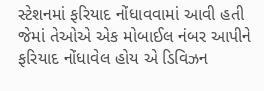સ્ટેશનમાં ફરિયાદ નોંધાવવામાં આવી હતી જેમાં તેઓએ એક મોબાઈલ નંબર આપીને ફરિયાદ નોંધાવેલ હોય એ ડિવિઝન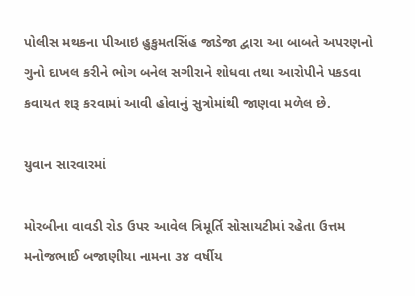પોલીસ મથકના પીઆઇ હુકુમતસિંહ જાડેજા દ્વારા આ બાબતે અપરણનો ગુનો દાખલ કરીને ભોગ બનેલ સગીરાને શોધવા તથા આરોપીને પકડવા કવાયત શરૂ કરવામાં આવી હોવાનું સુત્રોમાંથી જાણવા મળેલ છે.

યુવાન સારવારમાં

મોરબીના વાવડી રોડ ઉપર આવેલ ત્રિમૂર્તિ સોસાયટીમાં રહેતા ઉત્તમ મનોજભાઈ બજાણીયા નામના ૩૪ વર્ષીય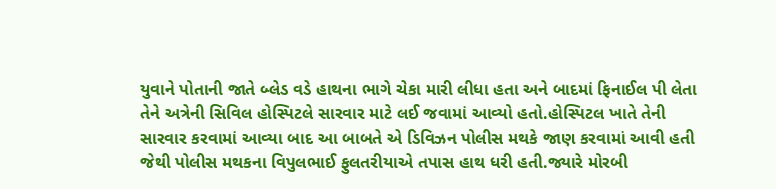યુવાને પોતાની જાતે બ્લેડ વડે હાથના ભાગે ચેકા મારી લીધા હતા અને બાદમાં ફિનાઈલ પી લેતા તેને અત્રેની સિવિલ હોસ્પિટલે સારવાર માટે લઈ જવામાં આવ્યો હતો.હોસ્પિટલ ખાતે તેની સારવાર કરવામાં આવ્યા બાદ આ બાબતે એ ડિવિઝન પોલીસ મથકે જાણ કરવામાં આવી હતી જેથી પોલીસ મથકના વિપુલભાઈ ફુલતરીયાએ તપાસ હાથ ધરી હતી.જ્યારે મોરબી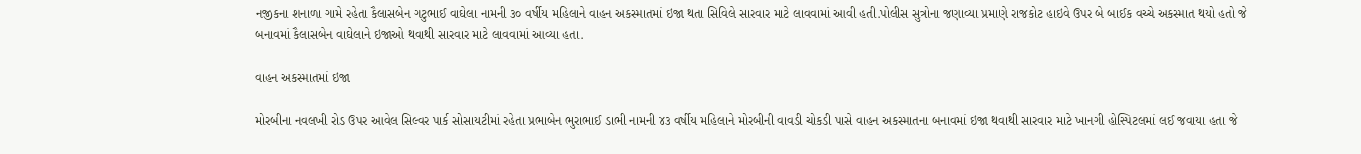નજીકના શનાળા ગામે રહેતા કૈલાસબેન ગટુભાઈ વાઘેલા નામની ૩૦ વર્ષીય મહિલાને વાહન અકસ્માતમાં ઇજા થતા સિવિલે સારવાર માટે લાવવામાં આવી હતી.પોલીસ સુત્રોના જણાવ્યા પ્રમાણે રાજકોટ હાઇવે ઉપર બે બાઈક વચ્ચે અકસ્માત થયો હતો જે બનાવમાં કૈલાસબેન વાઘેલાને ઇજાઓ થવાથી સારવાર માટે લાવવામાં આવ્યા હતા.

વાહન અકસ્માતમાં ઇજા

મોરબીના નવલખી રોડ ઉપર આવેલ સિલ્વર પાર્ક સોસાયટીમાં રહેતા પ્રભાબેન ભુરાભાઈ ડાભી નામની ૪૩ વર્ષીય મહિલાને મોરબીની વાવડી ચોકડી પાસે વાહન અકસ્માતના બનાવમાં ઇજા થવાથી સારવાર માટે ખાનગી હોસ્પિટલમાં લઈ જવાયા હતા જે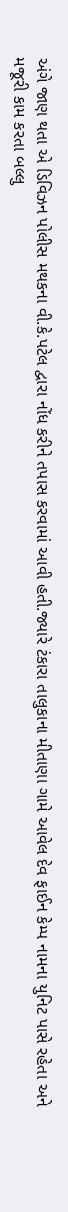અંગે જાણ થતા એ ડિવિઝન પોલીસ મથકના વી.કે.પટેલ દ્વારા નોંધ કરીને તપાસ કરવામાં આવી હતી.જ્યારે ટંકારા તાલુકાના મીતાણા ગામે આવેલ દેવ ફાઈન કેમ્પ નામના યુનિટ પાસે રહેતા અને મજૂરી કામ કરતા બલ્લુ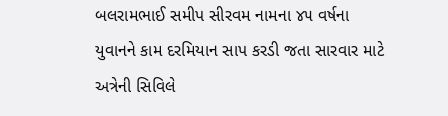બલરામભાઈ સમીપ સીરવમ નામના ૪૫ વર્ષના યુવાનને કામ દરમિયાન સાપ કરડી જતા સારવાર માટે અત્રેની સિવિલે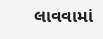લાવવામાં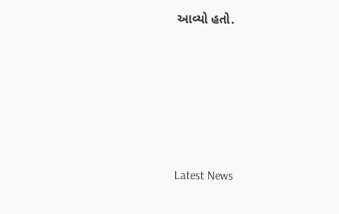આવ્યો હતો.






Latest News